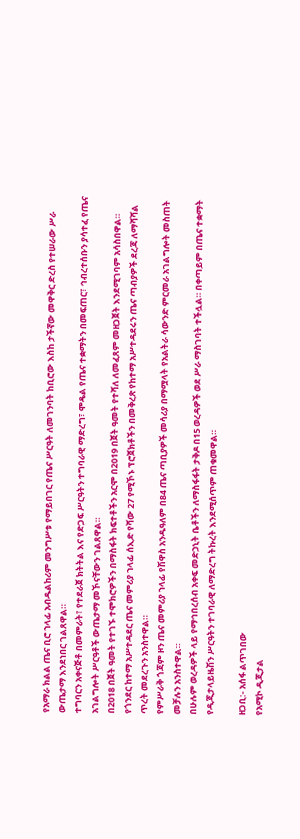የአማራ ክልል ጤና ቢሮ ኀላፊ አብዱልከሪም መንግሥቱ የማይበገር የጤና ሥርዓት ለመገንባት ከቢሮው እስከ ታችኛው መዋቅር ድረስ የተሠራው ሥራ ውጤታማ እንደነበር ገልጸዋል።
ተግባርን አቀናጅቶ በመምራት፣ የተደራጀ ክትትል እና የድጋፍ ሥርዓትን ተግባራዊ ማድረግ፣ ሞዴል የጤና ተቋማትን በመፍጠር፣ ኅብረተሰቡን ያሳተፈ የጤና አገልግሎት ሥርዓቶች ውጤታማ መኾናቸውን ገልጸዋል።
በ2018 በጀት ዓመት የተገኙ ተሞክሮዎችን በማስፋት ክፍተቶችን አርሞ በ2019 በጀት ዓመት የተሻለ ለመፈጸም መዘጋጀት እንደሚገባም አሳስበዋል።
የጎንደር ከተማ አሥተዳደር ጤና መምሪያ ኀላፊ ሰኢድ የሻው 27 የሚኾኑ ፕሮጀክቶችን በመቅረጽ የከተማ አሥተዳደሩን ጤና ጣብያዎች ደረጃ ለማሻሻል ጥረት መደረጉን አንስተዋል።
የምሥራቅ ጎጃም ዞን ጤና መምሪያ ኀላፊ የሽዋስ አንዱዓለም በ84 ጤና ጣቢያዎች መሳሪያ በማሟላት የአልትራ ሳውንድ ምርመራ አገልግሎት መስጠት መቻሉን አንስተዋል።
በሁሉም ወረዳዎች ላይ የማኅበረሰብ አቀፍ መድኃኒት ቤቶችን ለማስፋፋት ታቅዶ በ15 ወረዳዎች ወደ ሥራ ማስገባት ተችሏል። በቀጣይም በጤና ተቋማት የዲጂታላይዜሽን ሥርዓትን ተገባራዊ ለማድረግ ትኩረት እንደሚሰጥም ጠቁመዋል።

ዘጋቢ:- አሰፋ ልጥገበው
የአሚኮ ዲጂታል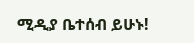ሚዲያ ቤተሰብ ይሁኑ!